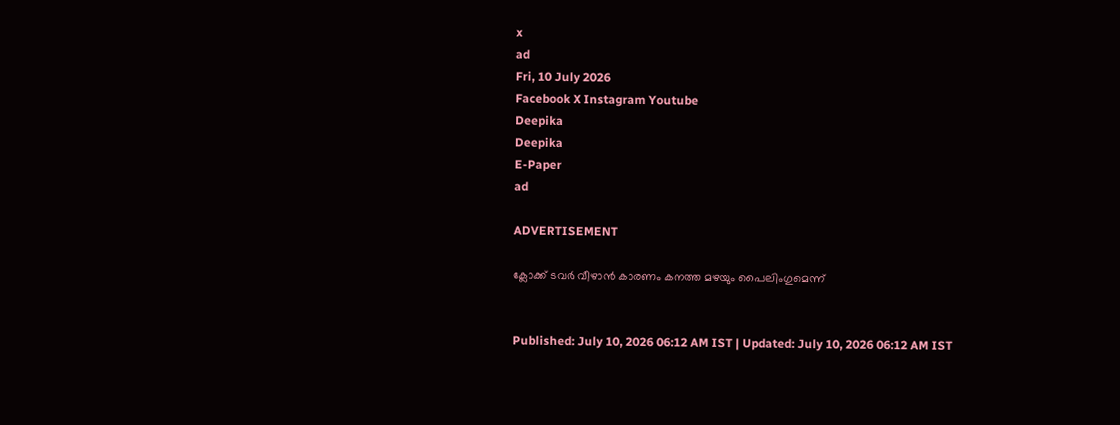x
ad
Fri, 10 July 2026
Facebook X Instagram Youtube
Deepika
Deepika
E-Paper
ad

ADVERTISEMENT

ക്ലോക്ക് ടവര്‍ വീഴാന്‍ കാരണം കനത്ത മഴയും പൈലിംഗുമെന്ന്


Published: July 10, 2026 06:12 AM IST | Updated: July 10, 2026 06:12 AM IST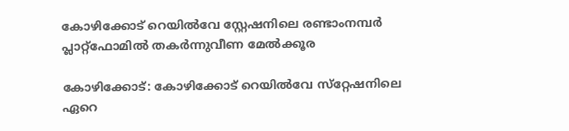കോഴിക്കോട് റെയില്‍വേ സ്റ്റേഷനിലെ രണ്ടാംനമ്പര്‍ പ്ലാറ്റ്‌ഫോമിൽ തകര്‍ന്നുവീണ മേല്‍ക്കൂര

കോഴിക്കോട്: കോഴിക്കോട് റെയില്‍വേ സ്‌റ്റേഷനിലെ ഏറെ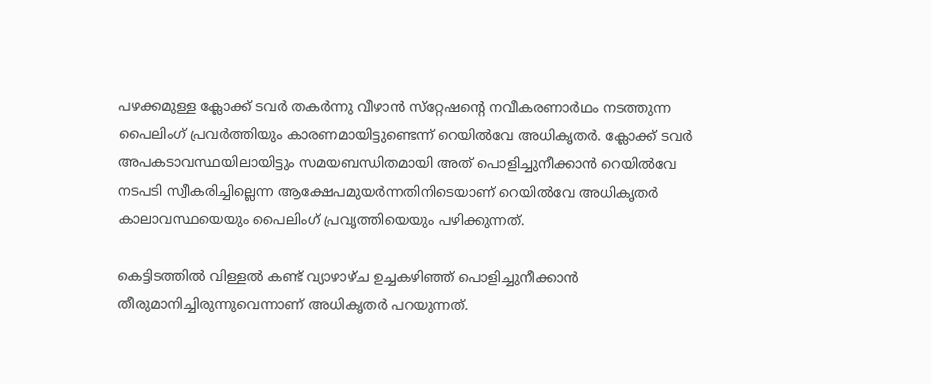പഴക്കമുള്ള ക്ലോക്ക് ടവര്‍ തകര്‍ന്നു വീഴാന്‍ സ്‌റ്റേഷന്‍റെ നവീകരണാര്‍ഥം നടത്തുന്ന പൈലിംഗ് പ്രവര്‍ത്തിയും കാരണമായിട്ടുണ്ടെന്ന് റെയില്‍വേ അധികൃതര്‍. ക്ലോക്ക് ടവര്‍ അപകടാവസ്ഥയിലായിട്ടും സമയബന്ധിതമായി അത് പൊളിച്ചുനീക്കാന്‍ റെയില്‍വേ നടപടി സ്വീകരിച്ചില്ലെന്ന ആക്ഷേപമുയര്‍ന്നതിനിടെയാണ് റെയില്‍വേ അധികൃതര്‍ കാലാവസ്ഥയെയും പൈലിംഗ് പ്രവൃത്തിയെയും പഴിക്കുന്നത്.

കെട്ടിടത്തില്‍ വിള്ളല്‍ കണ്ട് വ്യാഴാഴ്ച ഉച്ചകഴിഞ്ഞ് പൊളിച്ചുനീക്കാന്‍ തീരുമാനിച്ചിരുന്നുവെന്നാണ് അധികൃതര്‍ പറയുന്നത്.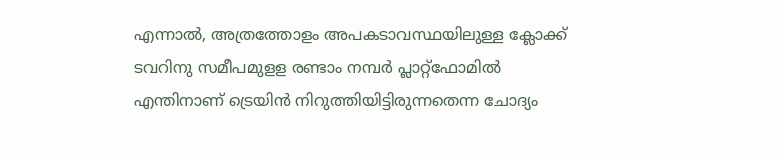എന്നാല്‍, അത്രത്തോളം അപകടാവസ്ഥയിലുള്ള ക്ലോക്ക് ടവറിനു സമീപമുളള രണ്ടാം നമ്പര്‍ പ്ലാറ്റ്‌ഫോമില്‍ എന്തിനാണ് ട്രെയിന്‍ നിറുത്തിയിട്ടിരുന്നതെന്ന ചോദ്യം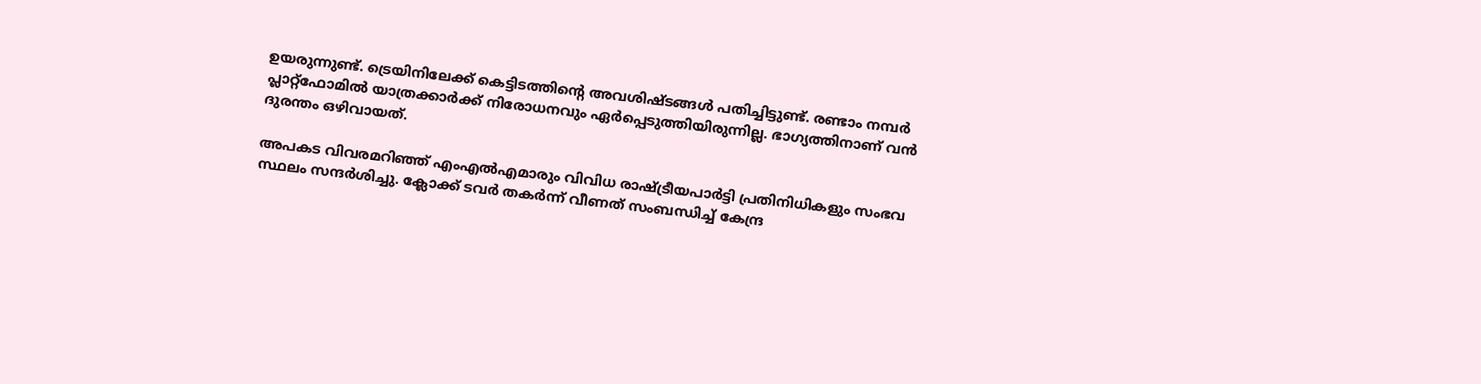ഉയരുന്നുണ്ട്. ട്രെയിനിലേക്ക് കെട്ടിടത്തിന്‍റെ അവശിഷ്ടങ്ങള്‍ പതിച്ചിട്ടുണ്ട്. രണ്ടാം നമ്പര്‍ പ്ലാറ്റ്‌ഫോമില്‍ യാത്രക്കാര്‍ക്ക് നിരോധനവും ഏര്‍പ്പെടുത്തിയിരുന്നില്ല. ഭാഗ്യത്തിനാണ് വന്‍ ദുരന്തം ഒഴിവായത്.

അപകട വിവരമറിഞ്ഞ് എംഎല്‍എമാരും വിവിധ രാഷ്ട്രീയപാര്‍ട്ടി പ്രതിനിധികളും സംഭവ സ്ഥലം സന്ദര്‍ശിച്ചു. ക്ലോക്ക് ടവര്‍ തകര്‍ന്ന് വീണത് സംബന്ധിച്ച് കേന്ദ്ര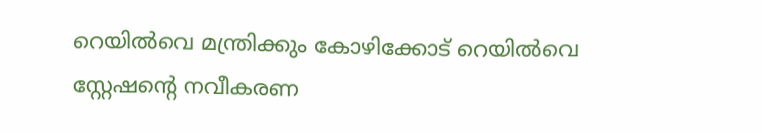റെയില്‍വെ മന്ത്രിക്കും കോഴിക്കോട് റെയില്‍വെ സ്റ്റേഷന്‍റെ നവീകരണ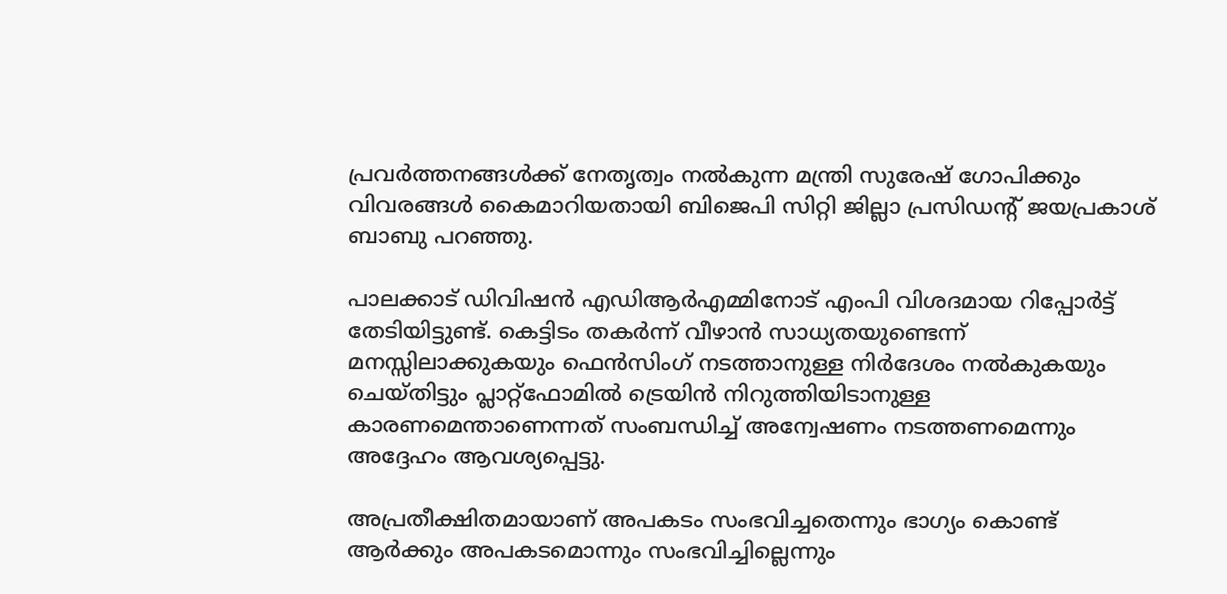പ്രവര്‍ത്തനങ്ങള്‍ക്ക് നേതൃത്വം നല്‍കുന്ന മന്ത്രി സുരേഷ് ഗോപിക്കും വിവരങ്ങള്‍ കൈമാറിയതായി ബിജെപി സിറ്റി ജില്ലാ പ്രസിഡന്‍റ് ജയപ്രകാശ് ബാബു പറഞ്ഞു.

പാലക്കാട് ഡിവിഷന്‍ എഡിആര്‍എമ്മിനോട് എംപി വിശദമായ റിപ്പോര്‍ട്ട് തേടിയിട്ടുണ്ട്. കെട്ടിടം തകര്‍ന്ന് വീഴാന്‍ സാധ്യതയുണ്ടെന്ന് മനസ്സിലാക്കുകയും ഫെന്‍സിംഗ് നടത്താനുള്ള നിര്‍ദേശം നല്‍കുകയും ചെയ്തിട്ടും പ്ലാറ്റ്ഫോമില്‍ ട്രെയിന്‍ നിറുത്തിയിടാനുള്ള കാരണമെന്താണെന്നത് സംബന്ധിച്ച് അന്വേഷണം നടത്തണമെന്നും അദ്ദേഹം ആവശ്യപ്പെട്ടു.

അപ്രതീക്ഷിതമായാണ് അപകടം സംഭവിച്ചതെന്നും ഭാഗ്യം കൊണ്ട് ആര്‍ക്കും അപകടമൊന്നും സംഭവിച്ചില്ലെന്നും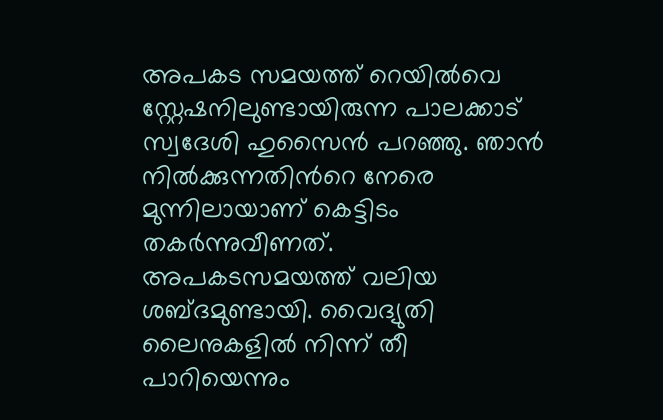അപകട സമയത്ത് റെയില്‍വെ സ്റ്റേഷനിലുണ്ടായിരുന്ന പാലക്കാട് സ്വദേശി ഹുസൈന്‍ പറഞ്ഞു. ഞാന്‍ നില്‍ക്കുന്നതിന്‍റെ നേരെ മുന്നിലായാണ് കെട്ടിടം തകര്‍ന്നുവീണത്. അപകടസമയത്ത് വലിയ ശബ്ദമുണ്ടായി. വൈദ്യുതി ലൈനുകളില്‍ നിന്ന് തീ പാറിയെന്നും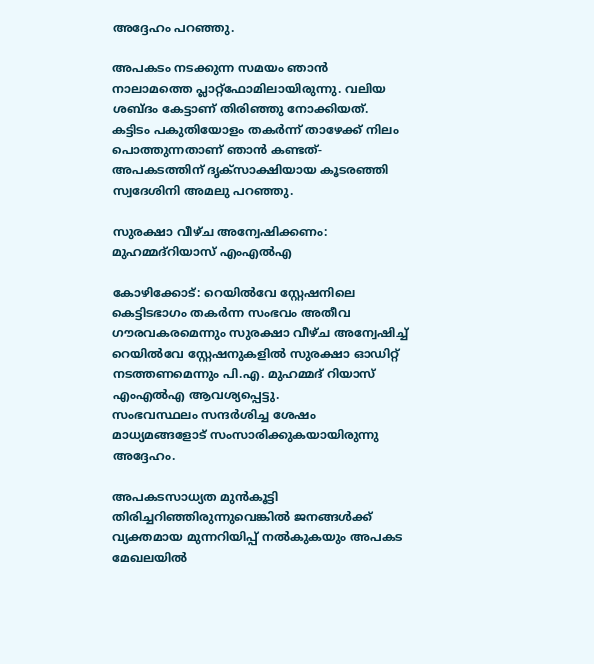അദ്ദേഹം പറഞ്ഞു.

അപകടം നടക്കുന്ന സമയം ഞാന്‍ നാലാമത്തെ പ്ലാറ്റ്ഫോമിലായിരുന്നു. വലിയ ശബ്ദം കേട്ടാണ് തിരിഞ്ഞു നോക്കിയത്. കട്ടിടം പകുതിയോളം തകര്‍ന്ന് താഴേക്ക് നിലം പൊത്തുന്നതാണ് ഞാന്‍ കണ്ടത്- അപകടത്തിന് ദൃക്സാക്ഷിയായ കൂടരഞ്ഞി സ്വദേശിനി അമലു പറഞ്ഞു.

സുരക്ഷാ വീഴ്ച അന്വേഷിക്കണം: മുഹമ്മദ്‌റിയാസ് എംഎല്‍എ

കോഴിക്കോട്: റെയില്‍വേ സ്റ്റേഷനിലെ കെട്ടിടഭാഗം തകര്‍ന്ന സംഭവം അതീവ ഗൗരവകരമെന്നും സുരക്ഷാ വീഴ്ച അന്വേഷിച്ച് റെയില്‍വേ സ്റ്റേഷനുകളില്‍ സുരക്ഷാ ഓഡിറ്റ് നടത്തണമെന്നും പി.എ. മുഹമ്മദ് റിയാസ് എംഎല്‍എ ആവശ്യപ്പെട്ടു.
സംഭവസ്ഥലം സന്ദര്‍ശിച്ച ശേഷം മാധ്യമങ്ങളോട് സംസാരിക്കുകയായിരുന്നു അദ്ദേഹം.

അപകടസാധ്യത മുന്‍കൂട്ടി തിരിച്ചറിഞ്ഞിരുന്നുവെങ്കില്‍ ജനങ്ങള്‍ക്ക് വ്യക്തമായ മുന്നറിയിപ്പ് നല്‍കുകയും അപകട മേഖലയില്‍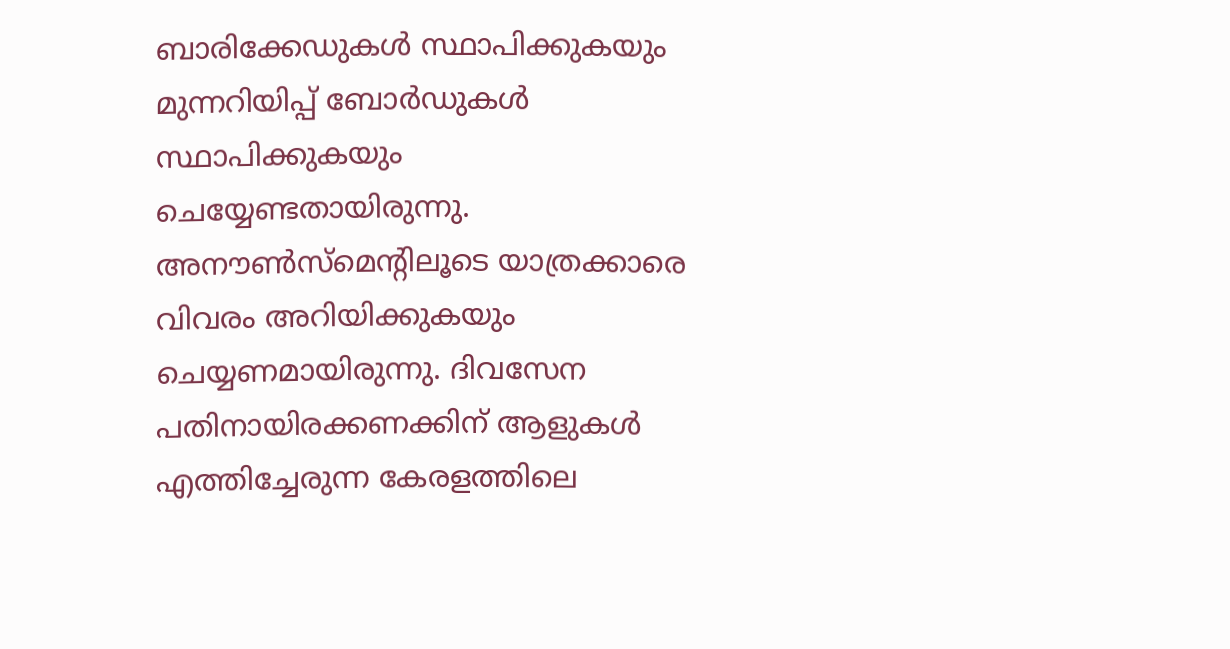ബാരിക്കേഡുകള്‍ സ്ഥാപിക്കുകയും മുന്നറിയിപ്പ് ബോര്‍ഡുകള്‍ സ്ഥാപിക്കുകയും ചെയ്യേണ്ടതായിരുന്നു. അനൗണ്‍സ്‌മെന്‍റിലൂടെ യാത്രക്കാരെ വിവരം അറിയിക്കുകയും ചെയ്യണമായിരുന്നു. ദിവസേന പതിനായിരക്കണക്കിന് ആളുകള്‍ എത്തിച്ചേരുന്ന കേരളത്തിലെ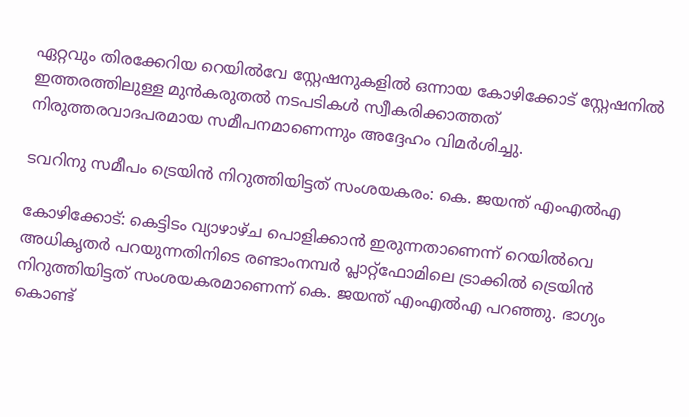ഏറ്റവും തിരക്കേറിയ റെയില്‍വേ സ്റ്റേഷനുകളില്‍ ഒന്നായ കോഴിക്കോട് സ്റ്റേഷനില്‍ ഇത്തരത്തിലുള്ള മുന്‍കരുതല്‍ നടപടികള്‍ സ്വീകരിക്കാത്തത് നിരുത്തരവാദപരമായ സമീപനമാണെന്നും അദ്ദേഹം വിമര്‍ശിച്ചു.

ടവറിനു സമീപം ട്രെയിന്‍ നിറുത്തിയിട്ടത് സംശയകരം: കെ. ജയന്ത് എംഎല്‍എ

കോഴിക്കോട്: കെട്ടിടം വ്യാഴാഴ്ച പൊളിക്കാന്‍ ഇരുന്നതാണെന്ന് റെയില്‍വെ അധികൃതര്‍ പറയുന്നതിനിടെ രണ്ടാംനമ്പര്‍ പ്ലാറ്റ്‌ഫോമിലെ ട്രാക്കില്‍ ട്രെയിന്‍ നിറുത്തിയിട്ടത് സംശയകരമാണെന്ന് കെ. ജയന്ത് എംഎല്‍എ പറഞ്ഞു. ഭാഗ്യം കൊണ്ട്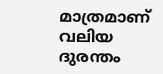മാത്രമാണ് വലിയ ദുരന്തം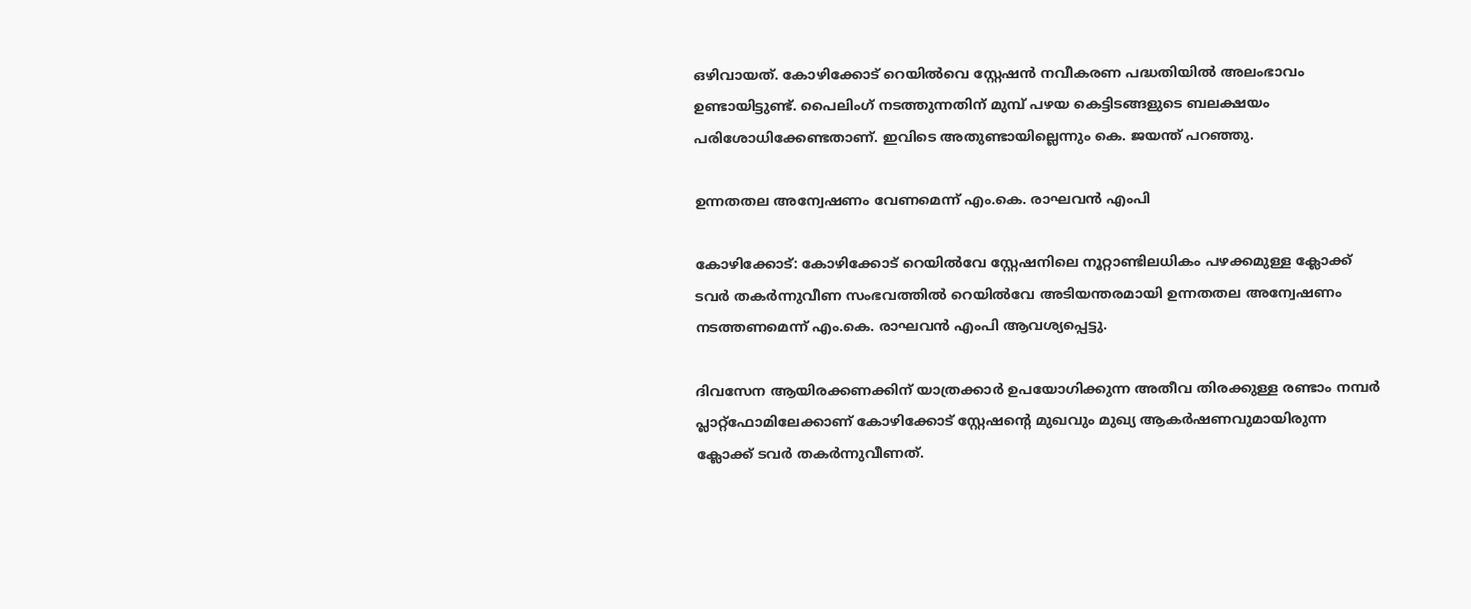ഒഴിവായത്. കോഴിക്കോട് റെയില്‍വെ സ്റ്റേഷന്‍ നവീകരണ പദ്ധതിയില്‍ അലംഭാവം ഉണ്ടായിട്ടുണ്ട്. പൈലിംഗ് നടത്തുന്നതിന് മുമ്പ് പഴയ കെട്ടിടങ്ങളുടെ ബലക്ഷയം പരിശോധിക്കേണ്ടതാണ്. ഇവിടെ അതുണ്ടായില്ലെന്നും കെ. ജയന്ത് പറഞ്ഞു.

ഉന്നതതല അന്വേഷണം വേണമെന്ന് എം.കെ. രാഘവന്‍ എംപി

കോഴിക്കോട്: കോഴിക്കോട് റെയില്‍വേ സ്റ്റേഷനിലെ നൂറ്റാണ്ടിലധികം പഴക്കമുള്ള ക്ലോക്ക് ടവര്‍ തകര്‍ന്നുവീണ സംഭവത്തില്‍ റെയില്‍വേ അടിയന്തരമായി ഉന്നതതല അന്വേഷണം നടത്തണമെന്ന് എം.കെ. രാഘവന്‍ എംപി ആവശ്യപ്പെട്ടു.

ദിവസേന ആയിരക്കണക്കിന് യാത്രക്കാര്‍ ഉപയോഗിക്കുന്ന അതീവ തിരക്കുള്ള രണ്ടാം നമ്പര്‍ പ്ലാറ്റ്ഫോമിലേക്കാണ് കോഴിക്കോട് സ്റ്റേഷന്‍റെ മുഖവും മുഖ്യ ആകര്‍ഷണവുമായിരുന്ന ക്ലോക്ക് ടവര്‍ തകര്‍ന്നുവീണത്.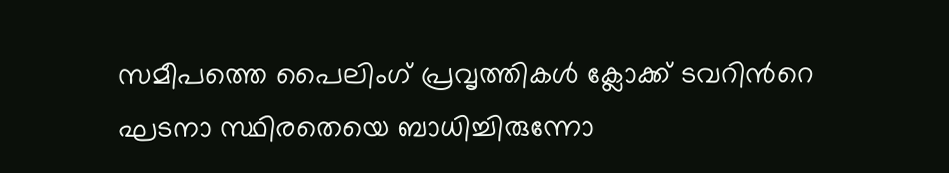സമീപത്തെ പൈലിംഗ് പ്രവൃത്തികള്‍ ക്ലോക്ക് ടവറിന്‍റെ ഘടനാ സ്ഥിരതെയെ ബാധിച്ചിരുന്നോ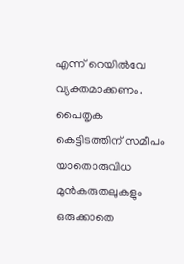എന്ന് റെയില്‍വേ വ്യക്തമാക്കണം.
പൈതൃക കെട്ടിടത്തിന് സമീപം യാതൊരുവിധ മുന്‍കരുതലുകളും ഒരുക്കാതെ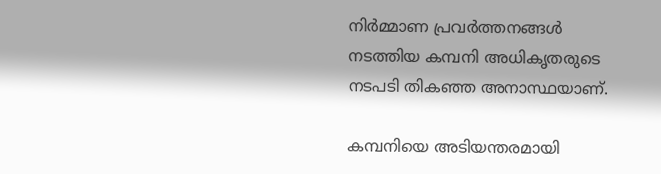നിര്‍മ്മാണ പ്രവര്‍ത്തനങ്ങള്‍ നടത്തിയ കമ്പനി അധികൃതരുടെ നടപടി തികഞ്ഞ അനാസ്ഥയാണ്.

കമ്പനിയെ അടിയന്തരമായി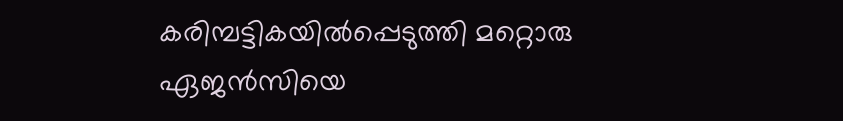കരിമ്പട്ടികയില്‍പ്പെടുത്തി മറ്റൊരു ഏജന്‍സിയെ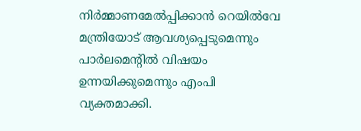നിര്‍മ്മാണമേല്‍പ്പിക്കാന്‍ റെയില്‍വേ മന്ത്രിയോട് ആവശ്യപ്പെടുമെന്നും പാര്‍ലമെന്‍റില്‍ വിഷയം ഉന്നയിക്കുമെന്നും എംപി വ്യക്തമാക്കി.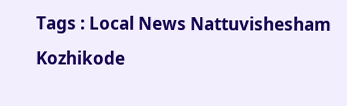Tags : Local News Nattuvishesham Kozhikode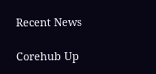Recent News

Corehub Up